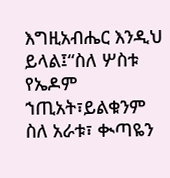እግዚአብሔር እንዲህ ይላል፤“ስለ ሦስቱ የኤዶም ኀጢአት፣ይልቁንም ስለ አራቱ፣ ቊጣዬን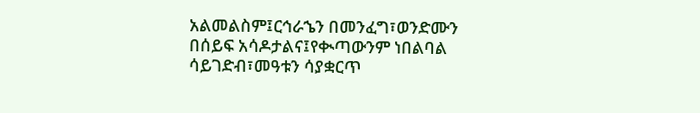አልመልስም፤ርኅራኄን በመንፈግ፣ወንድሙን በሰይፍ አሳዶታልና፤የቊጣውንም ነበልባል ሳይገድብ፣መዓቱን ሳያቋርጥ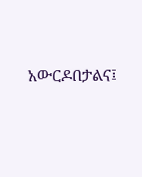አውርዶበታልና፤